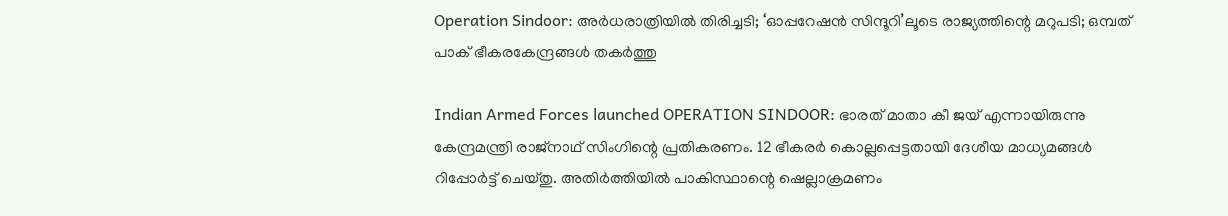Operation Sindoor: അര്‍ധരാത്രിയില്‍ തിരിച്ചടി; ‘ഓപ്പറേഷന്‍ സിന്ദൂറി’ലൂടെ രാജ്യത്തിന്റെ മറുപടി; ഒമ്പത് പാക് ഭീകരകേന്ദ്രങ്ങള്‍ തകര്‍ത്തു

Indian Armed Forces launched OPERATION SINDOOR: ഭാരത് മാതാ കീ ജയ് എന്നായിരുന്നു കേന്ദ്രമന്ത്രി രാജ്‌നാഥ് സിംഗിന്റെ പ്രതികരണം. 12 ഭീകരര്‍ കൊല്ലപ്പെട്ടതായി ദേശീയ മാധ്യമങ്ങള്‍ റിപ്പോര്‍ട്ട് ചെയ്തു. അതിര്‍ത്തിയില്‍ പാകിസ്ഥാന്റെ ഷെല്ലാക്രമണം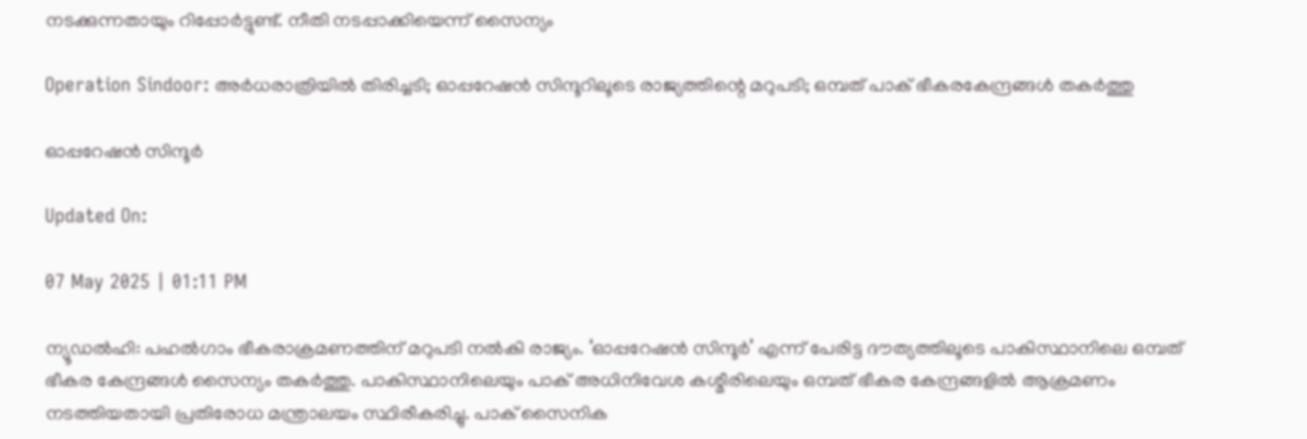നടക്കുന്നതായും റിപ്പോര്‍ട്ടുണ്ട്. നീതി നടപ്പാക്കിയെന്ന് സൈന്യം

Operation Sindoor: അര്‍ധരാത്രിയില്‍ തിരിച്ചടി; ഓപ്പറേഷന്‍ സിന്ദൂറിലൂടെ രാജ്യത്തിന്റെ മറുപടി; ഒമ്പത് പാക് ഭീകരകേന്ദ്രങ്ങള്‍ തകര്‍ത്തു

ഓപ്പറേഷന്‍ സിന്ദൂര്‍

Updated On:

07 May 2025 | 01:11 PM

ന്യൂഡല്‍ഹി: പഹല്‍ഗാം ഭീകരാക്രമണത്തിന് മറുപടി നല്‍കി രാജ്യം. ‘ഓപ്പറേഷന്‍ സിന്ദൂര്‍’ എന്ന് പേരിട്ട ദൗത്യത്തിലൂടെ പാകിസ്ഥാനിലെ ഒമ്പത് ഭീകര കേന്ദ്രങ്ങള്‍ സൈന്യം തകര്‍ത്തു. പാകിസ്ഥാനിലെയും പാക് അധിനിവേശ കശ്മീരിലെയും ഒമ്പത് ഭീകര കേന്ദ്രങ്ങളില്‍ ആക്രമണം നടത്തിയതായി പ്രതിരോധ മന്ത്രാലയം സ്ഥിരീകരിച്ചു. പാക് സൈനിക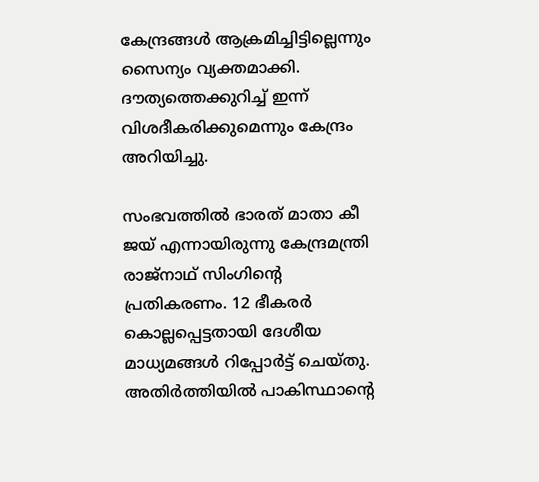കേന്ദ്രങ്ങള്‍ ആക്രമിച്ചിട്ടില്ലെന്നും സൈന്യം വ്യക്തമാക്കി. ദൗത്യത്തെക്കുറിച്ച് ഇന്ന്‌ വിശദീകരിക്കുമെന്നും കേന്ദ്രം അറിയിച്ചു.

സംഭവത്തില്‍ ഭാരത് മാതാ കീ ജയ് എന്നായിരുന്നു കേന്ദ്രമന്ത്രി രാജ്‌നാഥ് സിംഗിന്റെ പ്രതികരണം. 12 ഭീകരര്‍ കൊല്ലപ്പെട്ടതായി ദേശീയ മാധ്യമങ്ങള്‍ റിപ്പോര്‍ട്ട് ചെയ്തു. അതിര്‍ത്തിയില്‍ പാകിസ്ഥാന്റെ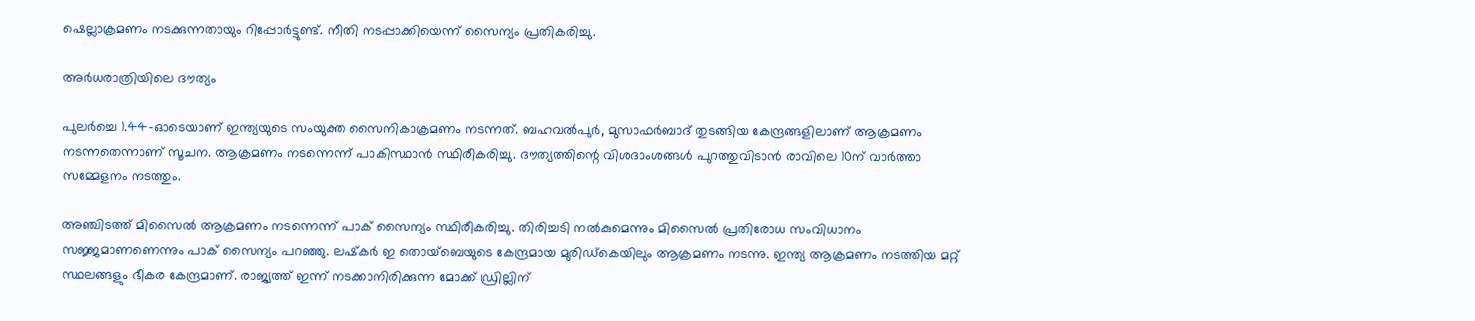ഷെല്ലാക്രമണം നടക്കുന്നതായും റിപ്പോര്‍ട്ടുണ്ട്. നീതി നടപ്പാക്കിയെന്ന് സൈന്യം പ്രതികരിച്ചു.

അര്‍ധരാത്രിയിലെ ദൗത്യം

പുലര്‍ച്ചെ 1.44-ഓടെയാണ് ഇന്ത്യയുടെ സംയുക്ത സൈനികാക്രമണം നടന്നത്. ബഹവല്‍പുര്‍, മുസാഫര്‍ബാദ് തുടങ്ങിയ കേന്ദ്രങ്ങളിലാണ് ആക്രമണം നടന്നതെന്നാണ് സൂചന. ആക്രമണം നടന്നെന്ന് പാകിസ്ഥാന്‍ സ്ഥിരീകരിച്ചു. ദൗത്യത്തിന്റെ വിശദാംശങ്ങള്‍ പുറത്തുവിടാന്‍ രാവിലെ 10ന് വാര്‍ത്താ സമ്മേളനം നടത്തും.

അഞ്ചിടത്ത് മിസൈല്‍ ആക്രമണം നടന്നെന്ന് പാക് സൈന്യം സ്ഥിരീകരിച്ചു. തിരിച്ചടി നല്‍കുമെന്നും മിസൈല്‍ പ്രതിരോധ സംവിധാനം സജ്ജമാണണെന്നും പാക് സൈന്യം പറഞ്ഞു. ലഷ്‌കര്‍ ഇ തൊയ്‌ബെയുടെ കേന്ദ്രമായ മുരിഡ്‌കെയിലും ആക്രമണം നടന്നു. ഇന്ത്യ ആക്രമണം നടത്തിയ മറ്റ് സ്ഥലങ്ങളും ഭീകര കേന്ദ്രമാണ്. രാജ്യത്ത് ഇന്ന് നടക്കാനിരിക്കുന്ന മോക്ക് ഡ്രില്ലിന്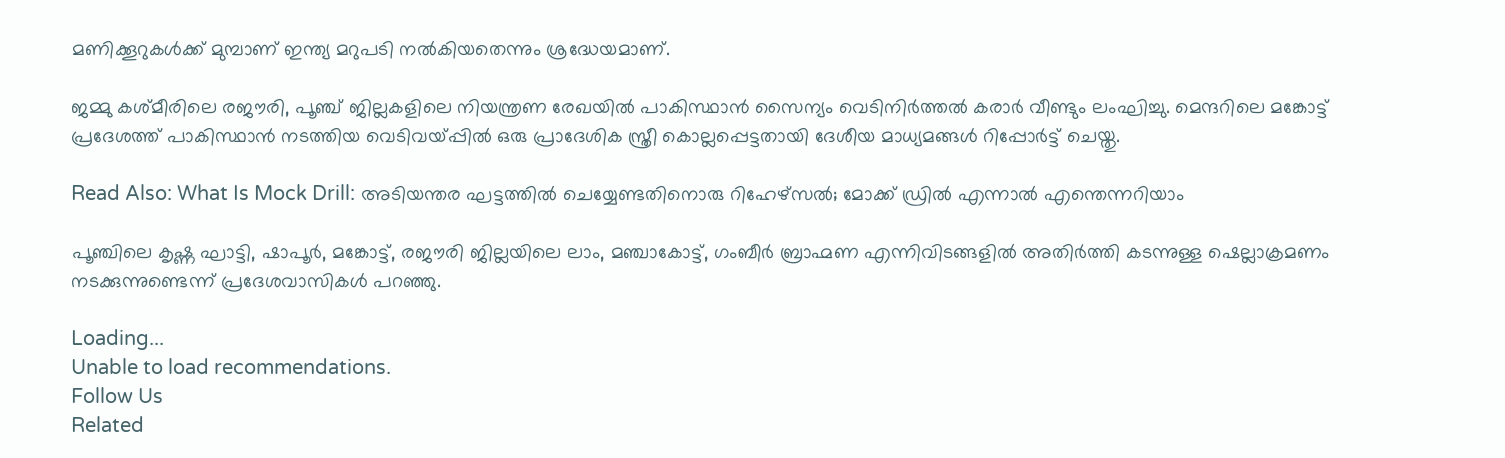മണിക്കൂറുകള്‍ക്ക് മുമ്പാണ് ഇന്ത്യ മറുപടി നല്‍കിയതെന്നും ശ്രദ്ധേയമാണ്.

ജമ്മു കശ്മീരിലെ രജൗരി, പൂഞ്ച് ജില്ലകളിലെ നിയന്ത്രണ രേഖയിൽ പാകിസ്ഥാൻ സൈന്യം വെടിനിർത്തൽ കരാര്‍ വീണ്ടും ലംഘിച്ചു. മെന്ദറിലെ മങ്കോട്ട് പ്രദേശത്ത് പാകിസ്ഥാൻ നടത്തിയ വെടിവയ്പ്പിൽ ഒരു പ്രാദേശിക സ്ത്രീ കൊല്ലപ്പെട്ടതായി ദേശീയ മാധ്യമങ്ങള്‍ റിപ്പോര്‍ട്ട് ചെയ്തു.

Read Also: What Is Mock Drill: അടിയന്തര ഘട്ടത്തിൽ ചെയ്യേണ്ടതിനൊരു റിഹേഴ്സൽ; മോക്ക് ഡ്രിൽ എന്നാൽ എന്തെന്നറിയാം

പൂഞ്ചിലെ കൃഷ്ണ ഘാട്ടി, ഷാപൂർ, മങ്കോട്ട്, രജൗരി ജില്ലയിലെ ലാം, മഞ്ചാകോട്ട്, ഗംബീർ ബ്രാഹ്മണ എന്നിവിടങ്ങളിൽ അതിർത്തി കടന്നുള്ള ഷെല്ലാക്രമണം നടക്കുന്നുണ്ടെന്ന് പ്രദേശവാസികൾ പറഞ്ഞു.

Loading...
Unable to load recommendations.
Follow Us
Related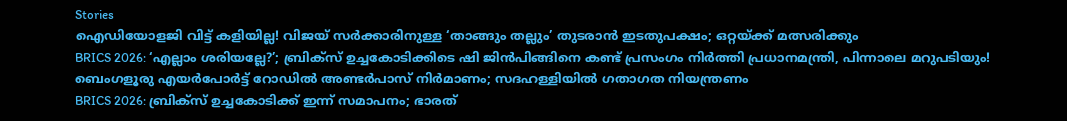Stories
ഐഡിയോളജി വിട്ട് കളിയില്ല! വിജയ് സർക്കാരിനുള്ള ‘താങ്ങും തല്ലും’ തുടരാൻ ഇടതുപക്ഷം; ഒറ്റയ്ക്ക് മത്സരിക്കും
BRICS 2026: ‘എല്ലാം ശരിയല്ലേ?’; ബ്രിക്സ് ഉച്ചകോടിക്കിടെ ഷി ജിൻപിങ്ങിനെ കണ്ട് പ്രസംഗം നിർത്തി പ്രധാനമന്ത്രി, പിന്നാലെ മറുപടിയും!
ബെംഗളൂരു എയര്‍പോര്‍ട്ട് റോഡില്‍ അണ്ടര്‍പാസ് നിര്‍മാണം; സദഹള്ളിയില്‍ ഗതാഗത നിയന്ത്രണം
BRICS 2026: ബ്രിക്സ് ഉച്ചകോടിക്ക് ഇന്ന് സമാപനം; ഭാരത്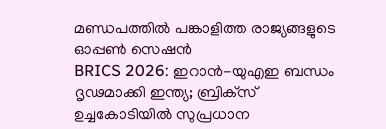മണ്ഡപത്തിൽ പങ്കാളിത്ത രാജ്യങ്ങളുടെ ഓപ്പൺ സെഷൻ
BRICS 2026: ഇറാന്‍-യുഎഇ ബന്ധം ദൃഢമാക്കി ഇന്ത്യ; ബ്രിക്‌സ് ഉച്ചകോടിയില്‍ സുപ്രധാന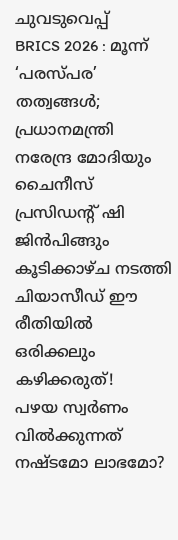ചുവടുവെപ്പ്‌
BRICS 2026 : മൂന്ന് ‘പരസ്പര’ തത്വങ്ങൾ; പ്രധാനമന്ത്രി നരേന്ദ്ര മോദിയും ചൈനീസ് പ്രസിഡന്റ് ഷി ജിൻപിങ്ങും കൂടിക്കാഴ്ച നടത്തി
ചിയാസീഡ് ഈ രീതിയിൽ ഒരിക്കലും കഴിക്കരുത്!
പഴയ സ്വര്‍ണം വില്‍ക്കുന്നത് നഷ്ടമോ ലാഭമോ?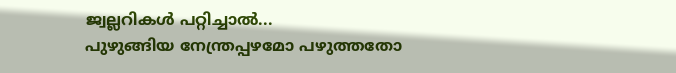ജ്വല്ലറികള്‍ പറ്റിച്ചാല്‍...
പുഴുങ്ങിയ നേന്ത്രപ്പഴമോ പഴുത്തതോ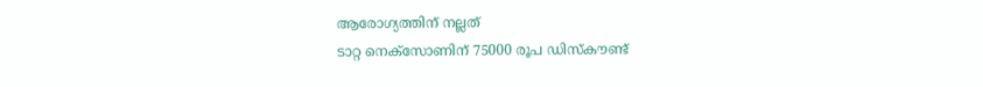ആരോഗ്യത്തിന് നല്ലത്
ടാറ്റ നെക്സോണിന് 75000 രൂപ ഡിസ്കൗണ്ട്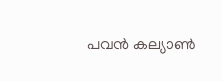പവൻ കല്യാൺ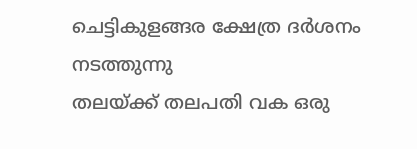ചെട്ടികുളങ്ങര ക്ഷേത്ര ദർശനം നടത്തുന്നു
തലയ്ക്ക് തലപതി വക ഒരു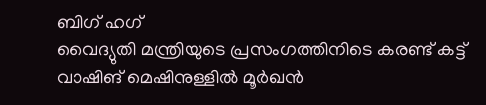ബിഗ് ഹഗ്
വൈദ്യുതി മന്ത്രിയുടെ പ്രസംഗത്തിനിടെ കരണ്ട് കട്ട്
വാഷിങ് മെഷിനുള്ളിൽ മൂർഖൻ